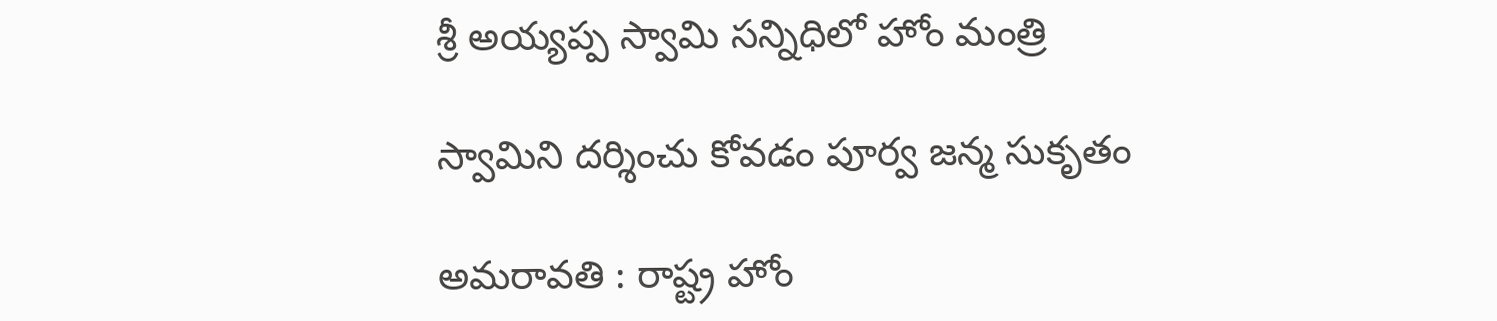శ్రీ అయ్య‌ప్ప స్వామి స‌న్నిధిలో హోం మంత్రి

స్వామిని ద‌ర్శించు కోవ‌డం పూర్వ జ‌న్మ సుకృతం

అమ‌రావ‌తి : రాష్ట్ర హోం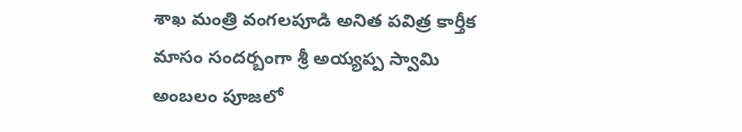శాఖ మంత్రి వంగ‌ల‌పూడి అనిత పవిత్ర కార్తీక మాసం సంద‌ర్బంగా శ్రీ అయ్యప్ప స్వామి అంబలం పూజలో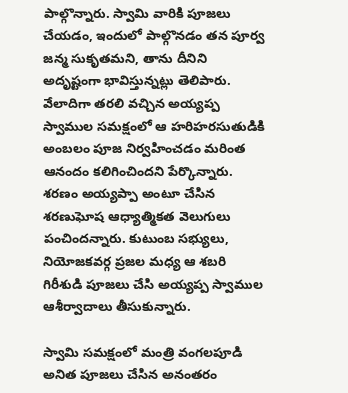పాల్గొన్నారు. స్వామి వారికి పూజ‌లు చేయ‌డం, ఇందులో పాల్గొన‌డం త‌న పూర్వ జ‌న్మ సుకృత‌మ‌ని, తాను దీనిని అదృష్టంగా భావిస్తున్న‌ట్లు తెలిపారు. వేలాదిగా తరలి వచ్చిన అయ్యప్ప స్వాముల సమక్షంలో ఆ హరిహరసుతుడికి అంబలం పూజ నిర్వహించడం మ‌రింత ఆనందం క‌లిగించింద‌ని పేర్కొన్నారు. శరణం అయ్యప్పా అంటూ చేసిన శరణుఘోష ఆధ్యాత్మికత వెలుగులు పంచిందన్నారు. కుటుంబ సభ్యులు, నియోజకవర్గ ప్రజల మధ్య ఆ శబరి గిరీశుడి పూజలు చేసి అయ్యప్ప స్వాముల ఆశీర్వాదాలు తీసుకున్నారు.

స్వామి స‌మ‌క్షంలో మంత్రి వంగ‌ల‌పూడి అనిత పూజ‌లు చేసిన అనంత‌రం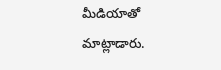మీడియాతో మాట్లాడారు.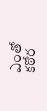ఎంతో క‌ఠోర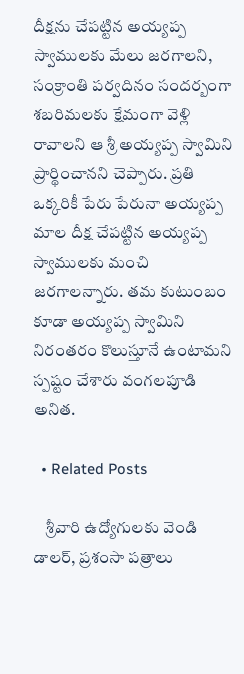దీక్ష‌ను చేప‌ట్టిన అయ్య‌ప్ప స్వాములకు మేలు జ‌ర‌గాల‌ని, సంక్రాంతి ప‌ర్వ‌దినం సంద‌ర్బంగా శ‌బ‌రిమ‌ల‌కు క్షేమంగా వెళ్లి రావాల‌ని ఆ శ్రీ అయ్య‌ప్ప స్వామిని ప్రార్థించాన‌ని చెప్పారు. ప్ర‌తి ఒక్క‌రికీ పేరు పేరునా అయ్య‌ప్ప మాల దీక్ష చేప‌ట్టిన అయ్య‌ప్ప స్వాముల‌కు మంచి జ‌ర‌గాల‌న్నారు. త‌మ కుటుంబం కూడా అయ్య‌ప్ప స్వామిని నిరంత‌రం కొలుస్తూనే ఉంటామ‌ని స్పష్టం చేశారు వంగ‌ల‌పూడి అనిత‌.

  • Related Posts

    శ్రీ‌వారి ఉద్యోగులకు వెండి డాలర్‌, ప్రశంసా పత్రాలు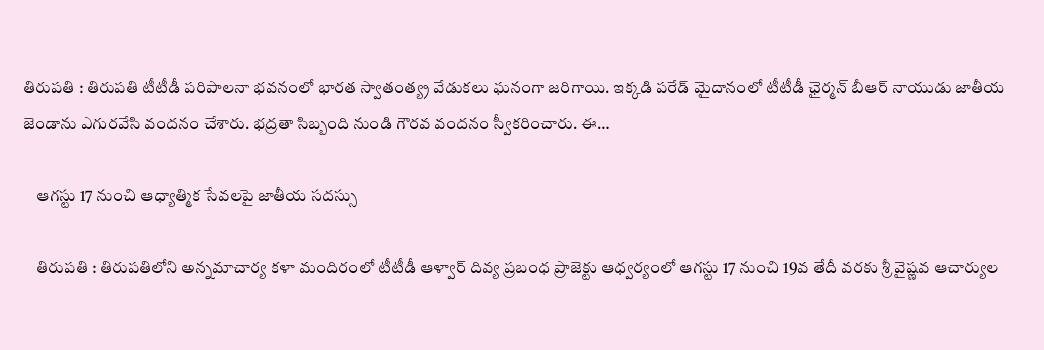తిరుపతి : తిరుపతి టీటీడీ పరిపాలనా భవనంలో భారత స్వాతంత్య్ర వేడుకలు ఘనంగా జరిగాయి. ఇక్కడి పరేడ్‌ మైదానంలో టీటీడీ ఛైర్మ‌న్ బీఆర్ నాయుడు జాతీయ జెండాను ఎగురవేసి వందనం చేశారు. భద్రతా సిబ్బంది నుండి గౌరవ వందనం స్వీకరించారు. ఈ…

    ఆగ‌స్టు 17 నుంచి ఆధ్యాత్మిక సేవ‌ల‌పై జాతీయ స‌ద‌స్సు

    తిరుపతి : తిరుపతిలోని అన్నమాచార్య కళా మందిరంలో టీటీడీ ఆళ్వార్ దివ్య ప్రబంధ ప్రాజెక్టు ఆధ్వర్యంలో ఆగస్టు 17 నుంచి 19వ తేదీ వరకు శ్రీ వైష్ణవ ఆచార్యుల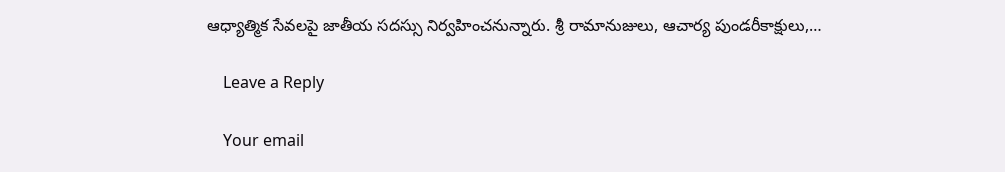ఆధ్యాత్మిక సేవలపై జాతీయ సదస్సు నిర్వహించనున్నారు. శ్రీ రామానుజులు, ఆచార్య పుండరీకాక్షులు,…

    Leave a Reply

    Your email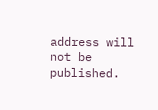address will not be published.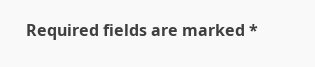Required fields are marked *